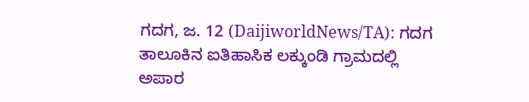ಗದಗ, ಜ. 12 (DaijiworldNews/TA): ಗದಗ ತಾಲೂಕಿನ ಐತಿಹಾಸಿಕ ಲಕ್ಕುಂಡಿ ಗ್ರಾಮದಲ್ಲಿ ಅಪಾರ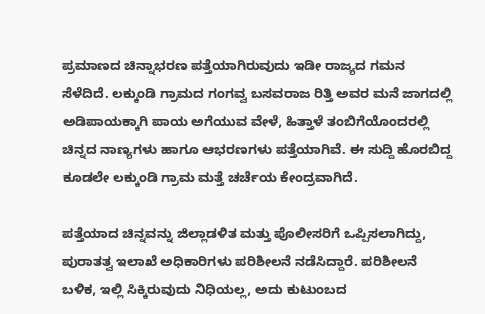ಪ್ರಮಾಣದ ಚಿನ್ನಾಭರಣ ಪತ್ತೆಯಾಗಿರುವುದು ಇಡೀ ರಾಜ್ಯದ ಗಮನ ಸೆಳೆದಿದೆ. ಲಕ್ಕುಂಡಿ ಗ್ರಾಮದ ಗಂಗವ್ವ ಬಸವರಾಜ ರಿತ್ತಿ ಅವರ ಮನೆ ಜಾಗದಲ್ಲಿ ಅಡಿಪಾಯಕ್ಕಾಗಿ ಪಾಯ ಅಗೆಯುವ ವೇಳೆ, ಹಿತ್ತಾಳೆ ತಂಬಿಗೆಯೊಂದರಲ್ಲಿ ಚಿನ್ನದ ನಾಣ್ಯಗಳು ಹಾಗೂ ಆಭರಣಗಳು ಪತ್ತೆಯಾಗಿವೆ. ಈ ಸುದ್ದಿ ಹೊರಬಿದ್ದ ಕೂಡಲೇ ಲಕ್ಕುಂಡಿ ಗ್ರಾಮ ಮತ್ತೆ ಚರ್ಚೆಯ ಕೇಂದ್ರವಾಗಿದೆ.

ಪತ್ತೆಯಾದ ಚಿನ್ನವನ್ನು ಜಿಲ್ಲಾಡಳಿತ ಮತ್ತು ಪೊಲೀಸರಿಗೆ ಒಪ್ಪಿಸಲಾಗಿದ್ದು, ಪುರಾತತ್ವ ಇಲಾಖೆ ಅಧಿಕಾರಿಗಳು ಪರಿಶೀಲನೆ ನಡೆಸಿದ್ದಾರೆ. ಪರಿಶೀಲನೆ ಬಳಿಕ, ಇಲ್ಲಿ ಸಿಕ್ಕಿರುವುದು ನಿಧಿಯಲ್ಲ, ಅದು ಕುಟುಂಬದ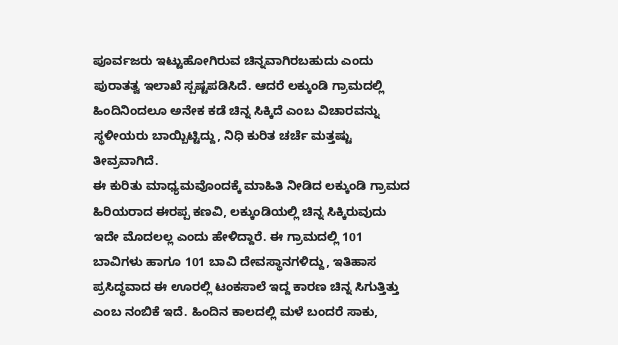ಪೂರ್ವಜರು ಇಟ್ಟುಹೋಗಿರುವ ಚಿನ್ನವಾಗಿರಬಹುದು ಎಂದು ಪುರಾತತ್ವ ಇಲಾಖೆ ಸ್ಪಷ್ಟಪಡಿಸಿದೆ. ಆದರೆ ಲಕ್ಕುಂಡಿ ಗ್ರಾಮದಲ್ಲಿ ಹಿಂದಿನಿಂದಲೂ ಅನೇಕ ಕಡೆ ಚಿನ್ನ ಸಿಕ್ಕಿದೆ ಎಂಬ ವಿಚಾರವನ್ನು ಸ್ಥಳೀಯರು ಬಾಯ್ಬಿಟ್ಟಿದ್ದು, ನಿಧಿ ಕುರಿತ ಚರ್ಚೆ ಮತ್ತಷ್ಟು ತೀವ್ರವಾಗಿದೆ.
ಈ ಕುರಿತು ಮಾಧ್ಯಮವೊಂದಕ್ಕೆ ಮಾಹಿತಿ ನೀಡಿದ ಲಕ್ಕುಂಡಿ ಗ್ರಾಮದ ಹಿರಿಯರಾದ ಈರಪ್ಪ ಕಣವಿ, ಲಕ್ಕುಂಡಿಯಲ್ಲಿ ಚಿನ್ನ ಸಿಕ್ಕಿರುವುದು ಇದೇ ಮೊದಲಲ್ಲ ಎಂದು ಹೇಳಿದ್ದಾರೆ. ಈ ಗ್ರಾಮದಲ್ಲಿ 101 ಬಾವಿಗಳು ಹಾಗೂ 101 ಬಾವಿ ದೇವಸ್ಥಾನಗಳಿದ್ದು, ಇತಿಹಾಸ ಪ್ರಸಿದ್ಧವಾದ ಈ ಊರಲ್ಲಿ ಟಂಕಸಾಲೆ ಇದ್ದ ಕಾರಣ ಚಿನ್ನ ಸಿಗುತ್ತಿತ್ತು ಎಂಬ ನಂಬಿಕೆ ಇದೆ. ಹಿಂದಿನ ಕಾಲದಲ್ಲಿ ಮಳೆ ಬಂದರೆ ಸಾಕು,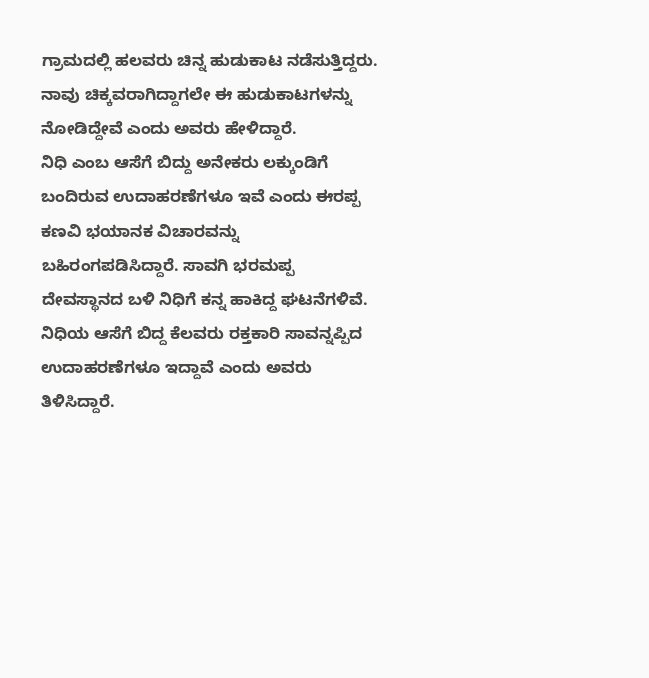ಗ್ರಾಮದಲ್ಲಿ ಹಲವರು ಚಿನ್ನ ಹುಡುಕಾಟ ನಡೆಸುತ್ತಿದ್ದರು. ನಾವು ಚಿಕ್ಕವರಾಗಿದ್ದಾಗಲೇ ಈ ಹುಡುಕಾಟಗಳನ್ನು ನೋಡಿದ್ದೇವೆ ಎಂದು ಅವರು ಹೇಳಿದ್ದಾರೆ.
ನಿಧಿ ಎಂಬ ಆಸೆಗೆ ಬಿದ್ದು ಅನೇಕರು ಲಕ್ಕುಂಡಿಗೆ ಬಂದಿರುವ ಉದಾಹರಣೆಗಳೂ ಇವೆ ಎಂದು ಈರಪ್ಪ ಕಣವಿ ಭಯಾನಕ ವಿಚಾರವನ್ನು ಬಹಿರಂಗಪಡಿಸಿದ್ದಾರೆ. ಸಾವಗಿ ಭರಮಪ್ಪ ದೇವಸ್ಥಾನದ ಬಳಿ ನಿಧಿಗೆ ಕನ್ನ ಹಾಕಿದ್ದ ಘಟನೆಗಳಿವೆ. ನಿಧಿಯ ಆಸೆಗೆ ಬಿದ್ದ ಕೆಲವರು ರಕ್ತಕಾರಿ ಸಾವನ್ನಪ್ಪಿದ ಉದಾಹರಣೆಗಳೂ ಇದ್ದಾವೆ ಎಂದು ಅವರು ತಿಳಿಸಿದ್ದಾರೆ.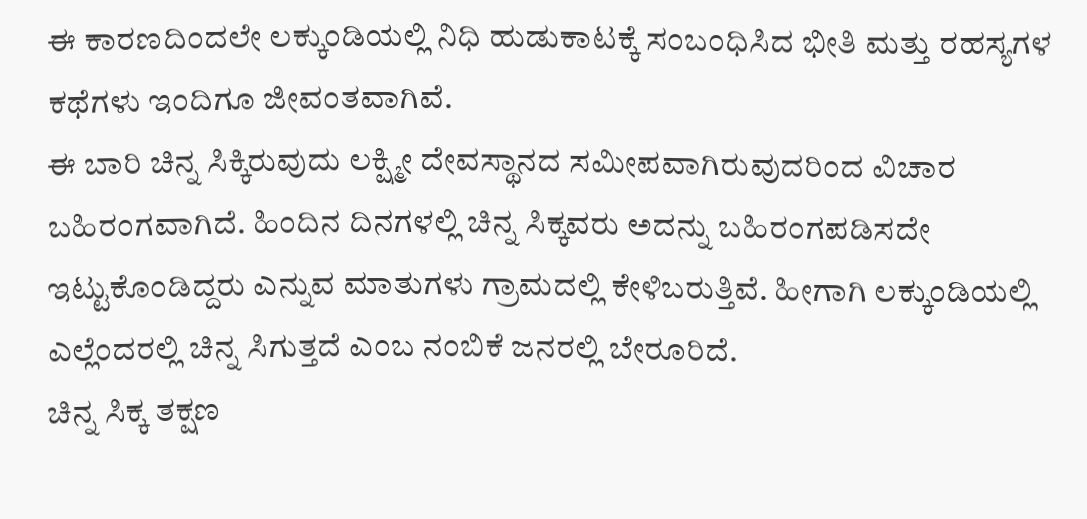ಈ ಕಾರಣದಿಂದಲೇ ಲಕ್ಕುಂಡಿಯಲ್ಲಿ ನಿಧಿ ಹುಡುಕಾಟಕ್ಕೆ ಸಂಬಂಧಿಸಿದ ಭೀತಿ ಮತ್ತು ರಹಸ್ಯಗಳ ಕಥೆಗಳು ಇಂದಿಗೂ ಜೀವಂತವಾಗಿವೆ.
ಈ ಬಾರಿ ಚಿನ್ನ ಸಿಕ್ಕಿರುವುದು ಲಕ್ಷ್ಮೀ ದೇವಸ್ಥಾನದ ಸಮೀಪವಾಗಿರುವುದರಿಂದ ವಿಚಾರ ಬಹಿರಂಗವಾಗಿದೆ. ಹಿಂದಿನ ದಿನಗಳಲ್ಲಿ ಚಿನ್ನ ಸಿಕ್ಕವರು ಅದನ್ನು ಬಹಿರಂಗಪಡಿಸದೇ ಇಟ್ಟುಕೊಂಡಿದ್ದರು ಎನ್ನುವ ಮಾತುಗಳು ಗ್ರಾಮದಲ್ಲಿ ಕೇಳಿಬರುತ್ತಿವೆ. ಹೀಗಾಗಿ ಲಕ್ಕುಂಡಿಯಲ್ಲಿ ಎಲ್ಲೆಂದರಲ್ಲಿ ಚಿನ್ನ ಸಿಗುತ್ತದೆ ಎಂಬ ನಂಬಿಕೆ ಜನರಲ್ಲಿ ಬೇರೂರಿದೆ.
ಚಿನ್ನ ಸಿಕ್ಕ ತಕ್ಷಣ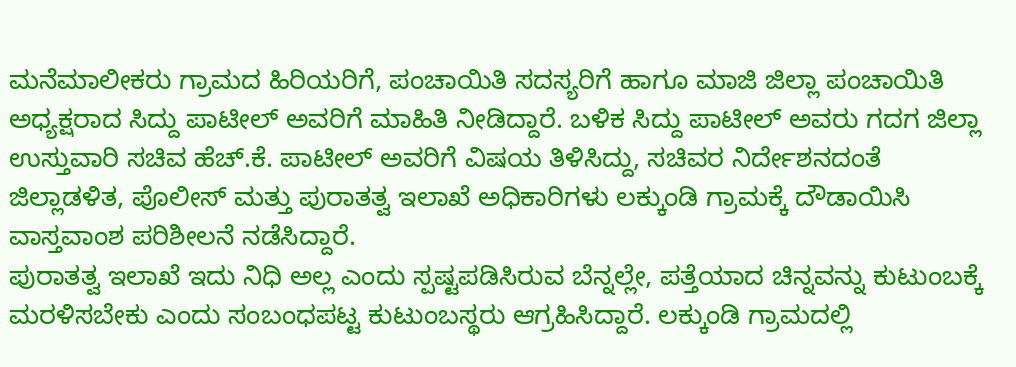ಮನೆಮಾಲೀಕರು ಗ್ರಾಮದ ಹಿರಿಯರಿಗೆ, ಪಂಚಾಯಿತಿ ಸದಸ್ಯರಿಗೆ ಹಾಗೂ ಮಾಜಿ ಜಿಲ್ಲಾ ಪಂಚಾಯಿತಿ ಅಧ್ಯಕ್ಷರಾದ ಸಿದ್ದು ಪಾಟೀಲ್ ಅವರಿಗೆ ಮಾಹಿತಿ ನೀಡಿದ್ದಾರೆ. ಬಳಿಕ ಸಿದ್ದು ಪಾಟೀಲ್ ಅವರು ಗದಗ ಜಿಲ್ಲಾ ಉಸ್ತುವಾರಿ ಸಚಿವ ಹೆಚ್.ಕೆ. ಪಾಟೀಲ್ ಅವರಿಗೆ ವಿಷಯ ತಿಳಿಸಿದ್ದು, ಸಚಿವರ ನಿರ್ದೇಶನದಂತೆ ಜಿಲ್ಲಾಡಳಿತ, ಪೊಲೀಸ್ ಮತ್ತು ಪುರಾತತ್ವ ಇಲಾಖೆ ಅಧಿಕಾರಿಗಳು ಲಕ್ಕುಂಡಿ ಗ್ರಾಮಕ್ಕೆ ದೌಡಾಯಿಸಿ ವಾಸ್ತವಾಂಶ ಪರಿಶೀಲನೆ ನಡೆಸಿದ್ದಾರೆ.
ಪುರಾತತ್ವ ಇಲಾಖೆ ಇದು ನಿಧಿ ಅಲ್ಲ ಎಂದು ಸ್ಪಷ್ಟಪಡಿಸಿರುವ ಬೆನ್ನಲ್ಲೇ, ಪತ್ತೆಯಾದ ಚಿನ್ನವನ್ನು ಕುಟುಂಬಕ್ಕೆ ಮರಳಿಸಬೇಕು ಎಂದು ಸಂಬಂಧಪಟ್ಟ ಕುಟುಂಬಸ್ಥರು ಆಗ್ರಹಿಸಿದ್ದಾರೆ. ಲಕ್ಕುಂಡಿ ಗ್ರಾಮದಲ್ಲಿ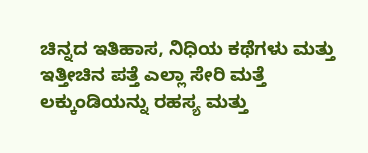ಚಿನ್ನದ ಇತಿಹಾಸ, ನಿಧಿಯ ಕಥೆಗಳು ಮತ್ತು ಇತ್ತೀಚಿನ ಪತ್ತೆ ಎಲ್ಲಾ ಸೇರಿ ಮತ್ತೆ ಲಕ್ಕುಂಡಿಯನ್ನು ರಹಸ್ಯ ಮತ್ತು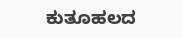ಕುತೂಹಲದ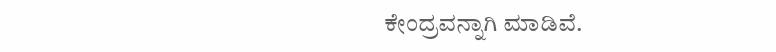ಕೇಂದ್ರವನ್ನಾಗಿ ಮಾಡಿವೆ.